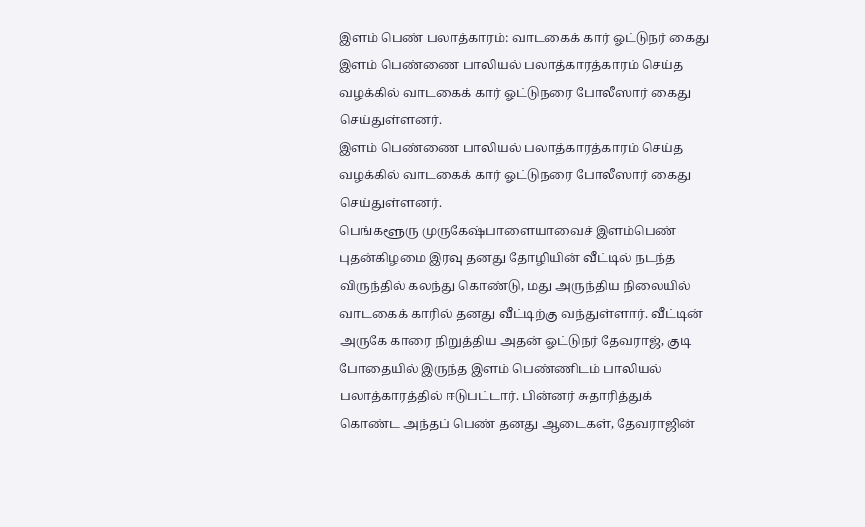இளம் பெண் பலாத்காரம்: வாடகைக் கார் ஓட்டுநர் கைது
இளம் பெண்ணை பாலியல் பலாத்காரத்காரம் செய்த வழக்கில் வாடகைக் கார் ஓட்டுநரை போலீஸார் கைது செய்துள்ளனர்.
இளம் பெண்ணை பாலியல் பலாத்காரத்காரம் செய்த வழக்கில் வாடகைக் கார் ஓட்டுநரை போலீஸார் கைது செய்துள்ளனர்.
பெங்களூரு முருகேஷ்பாளையாவைச் இளம்பெண் புதன்கிழமை இரவு தனது தோழியின் வீட்டில் நடந்த விருந்தில் கலந்து கொண்டு, மது அருந்திய நிலையில் வாடகைக் காரில் தனது வீட்டிற்கு வந்துள்ளார். வீட்டின் அருகே காரை நிறுத்திய அதன் ஓட்டுநர் தேவராஜ், குடி போதையில் இருந்த இளம் பெண்ணிடம் பாலியல் பலாத்காரத்தில் ஈடுபட்டார். பின்னர் சுதாரித்துக் கொண்ட அந்தப் பெண் தனது ஆடைகள், தேவராஜின்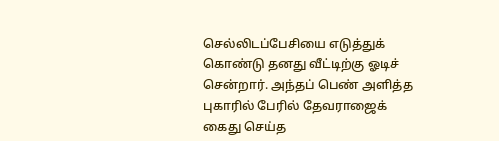செல்லிடப்பேசியை எடுத்துக் கொண்டு தனது வீட்டிற்கு ஓடிச் சென்றார். அந்தப் பெண் அளித்த புகாரில் பேரில் தேவராஜைக் கைது செய்த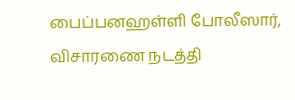பைப்பனஹள்ளி போலீஸார், விசாரணை நடத்தி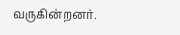வருகின்றனர்.